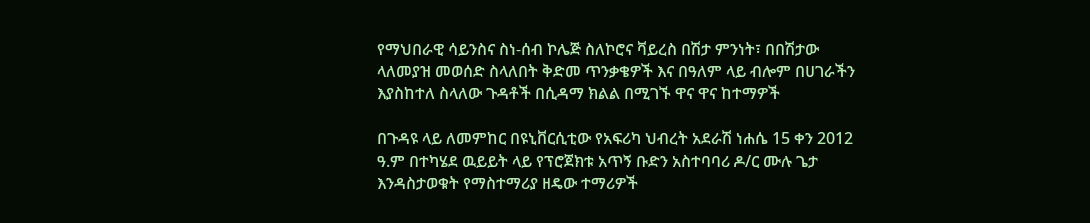የማህበራዊ ሳይንስና ስነ-ሰብ ኮሌጅ ስለኮሮና ቫይረስ በሽታ ምንነት፣ በበሽታው ላለመያዝ መወሰድ ስላለበት ቅድመ ጥንቃቄዎች እና በዓለም ላይ ብሎም በሀገራችን እያስከተለ ስላለው ጉዳቶች በሲዳማ ክልል በሚገኙ ዋና ዋና ከተማዎች

በጉዳዩ ላይ ለመምከር በዩኒቨርሲቲው የአፍሪካ ህብረት አደራሽ ነሐሴ 15 ቀን 2012 ዓ.ም በተካሄደ ዉይይት ላይ የፕሮጀክቱ አጥኝ ቡድን አስተባባሪ ዶ/ር ሙሉ ጌታ እንዳስታወቁት የማስተማሪያ ዘዴው ተማሪዎች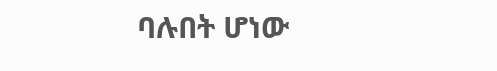ባሉበት ሆነው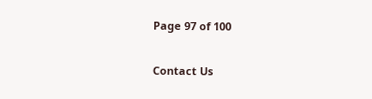Page 97 of 100

Contact Us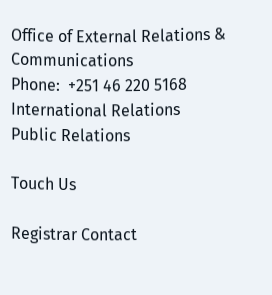Office of External Relations & Communications
Phone:  +251 46 220 5168
International Relations
Public Relations

Touch Us

Registrar Contact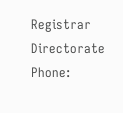Registrar Directorate
Phone: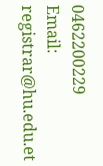0462200229
Email: registrar@hu.edu.et